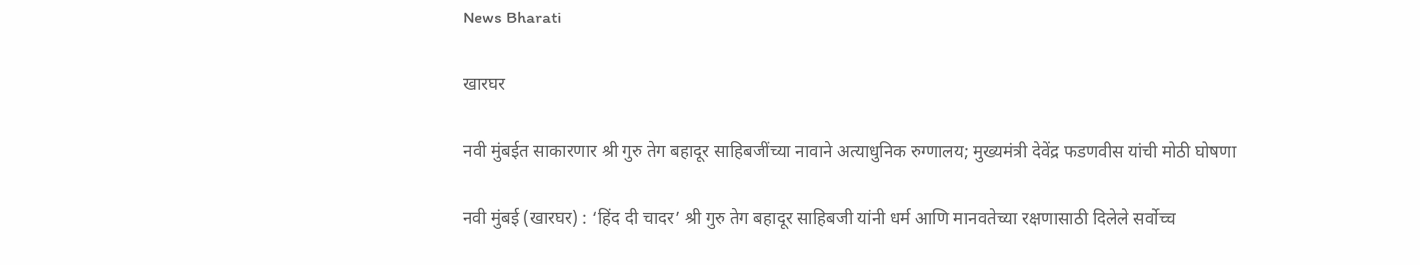News Bharati

खारघर

नवी मुंबईत साकारणार श्री गुरु तेग बहादूर साहिबजींच्या नावाने अत्याधुनिक रुग्णालय; मुख्यमंत्री देवेंद्र फडणवीस यांची मोठी घोषणा

नवी मुंबई (खारघर) : ‘हिंद दी चादर’ श्री गुरु तेग बहादूर साहिबजी यांनी धर्म आणि मानवतेच्या रक्षणासाठी दिलेले सर्वोच्च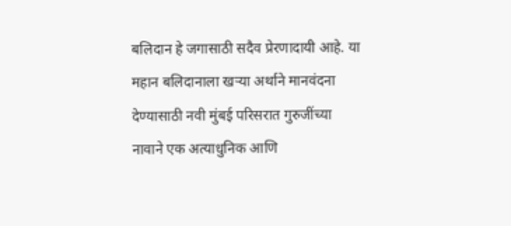बलिदान हे जगासाठी सदैव प्रेरणादायी आहे. या महान बलिदानाला खऱ्या अर्थाने मानवंदना देण्यासाठी नवी मुंबई परिसरात गुरुजींच्या नावाने एक अत्याधुनिक आणि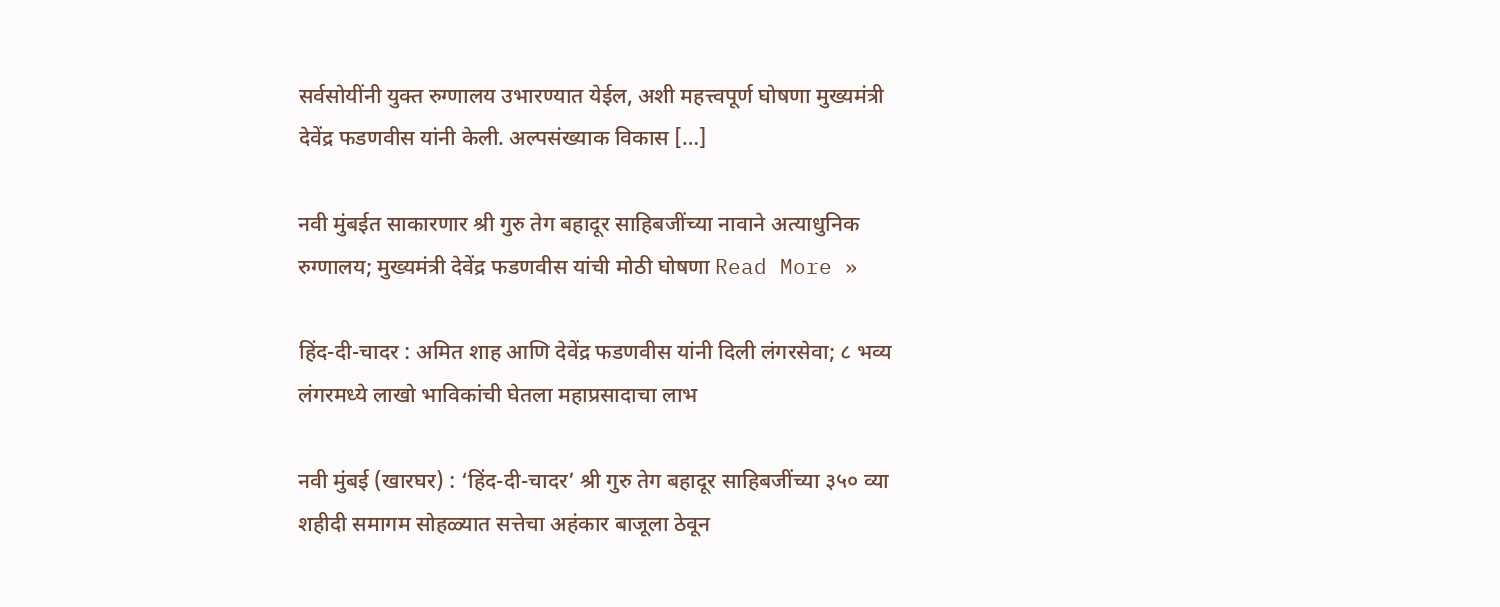सर्वसोयींनी युक्त रुग्णालय उभारण्यात येईल, अशी महत्त्वपूर्ण घोषणा मुख्यमंत्री देवेंद्र फडणवीस यांनी केली. अल्पसंख्याक विकास […]

नवी मुंबईत साकारणार श्री गुरु तेग बहादूर साहिबजींच्या नावाने अत्याधुनिक रुग्णालय; मुख्यमंत्री देवेंद्र फडणवीस यांची मोठी घोषणा Read More »

हिंद-दी-चादर : अमित शाह आणि देवेंद्र फडणवीस यांनी दिली लंगरसेवा; ८ भव्य लंगरमध्ये लाखो भाविकांची घेतला महाप्रसादाचा लाभ

नवी मुंबई (खारघर) : ‘हिंद-दी-चादर’ श्री गुरु तेग बहादूर साहिबजींच्या ३५० व्या शहीदी समागम सोहळ्यात सत्तेचा अहंकार बाजूला ठेवून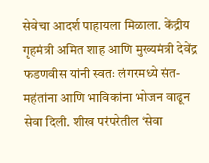सेवेचा आदर्श पाहायला मिळाला. केंद्रीय गृहमंत्री अमित शाह आणि मुख्यमंत्री देवेंद्र फडणवीस यांनी स्वतः लंगरमध्ये संत-महंतांना आणि भाविकांना भोजन वाढून सेवा दिली. शीख परंपरेतील ‘सेवा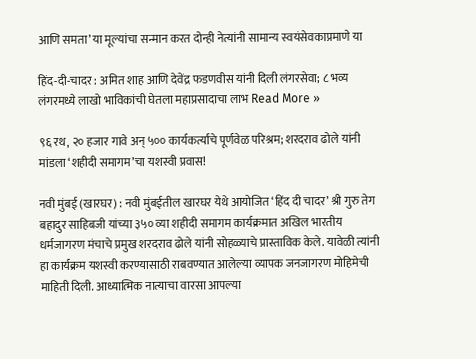आणि समता’ या मूल्यांचा सन्मान करत दोन्ही नेत्यांनी सामान्य स्वयंसेवकाप्रमाणे या

हिंद-दी-चादर : अमित शाह आणि देवेंद्र फडणवीस यांनी दिली लंगरसेवा; ८ भव्य लंगरमध्ये लाखो भाविकांची घेतला महाप्रसादाचा लाभ Read More »

९६ रथ, २० हजार गावे अन् ५०० कार्यकर्त्यांचे पूर्णवेळ परिश्रम; शरदराव ढोले यांनी मांडला ‘शहीदी समागम’चा यशस्वी प्रवास!

नवी मुंबई (खारघर) : नवी मुंबईतील खारघर येथे आयोजित ‘हिंद दी चादर’ श्री गुरु तेग बहादुर साहिबजी यांच्या ३५० व्या शहीदी समागम कार्यक्रमात अखिल भारतीय धर्मजागरण मंचाचे प्रमुख शरदराव ढोले यांनी सोहळ्याचे प्रास्ताविक केले. यावेळी त्यांनी हा कार्यक्रम यशस्वी करण्यासाठी राबवण्यात आलेल्या व्यापक जनजागरण मोहिमेची माहिती दिली. आध्यात्मिक नात्याचा वारसा आपल्या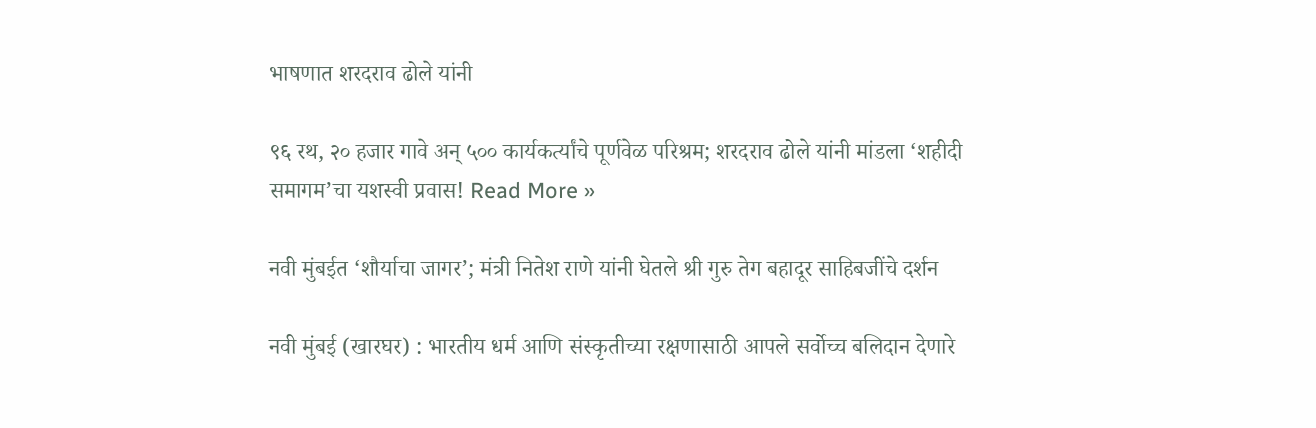भाषणात शरदराव ढोले यांनी

९६ रथ, २० हजार गावे अन् ५०० कार्यकर्त्यांचे पूर्णवेळ परिश्रम; शरदराव ढोले यांनी मांडला ‘शहीदी समागम’चा यशस्वी प्रवास! Read More »

नवी मुंबईत ‘शौर्याचा जागर’; मंत्री नितेश राणे यांनी घेतले श्री गुरु तेग बहादूर साहिबजींचे दर्शन

नवी मुंबई (खारघर) : भारतीय धर्म आणि संस्कृतीच्या रक्षणासाठी आपले सर्वोच्च बलिदान देणारे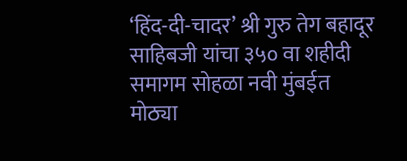‘हिंद-दी-चादर’ श्री गुरु तेग बहादूर साहिबजी यांचा ३५० वा शहीदी समागम सोहळा नवी मुंबईत मोठ्या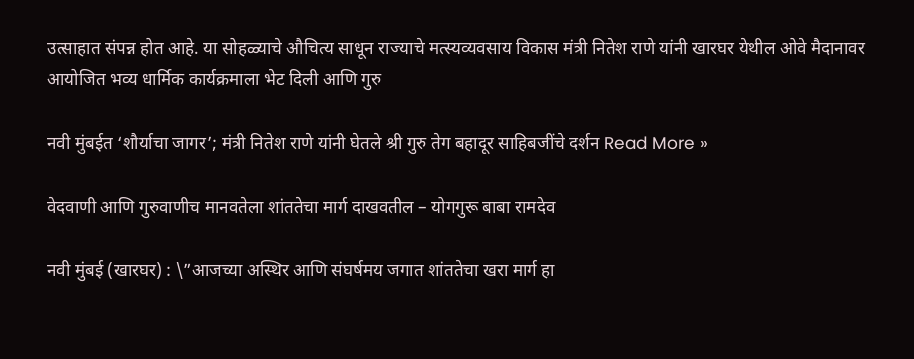उत्साहात संपन्न होत आहे. या सोहळ्याचे औचित्य साधून राज्याचे मत्स्यव्यवसाय विकास मंत्री नितेश राणे यांनी खारघर येथील ओवे मैदानावर आयोजित भव्य धार्मिक कार्यक्रमाला भेट दिली आणि गुरु

नवी मुंबईत ‘शौर्याचा जागर’; मंत्री नितेश राणे यांनी घेतले श्री गुरु तेग बहादूर साहिबजींचे दर्शन Read More »

वेदवाणी आणि गुरुवाणीच मानवतेला शांततेचा मार्ग दाखवतील – योगगुरू बाबा रामदेव

नवी मुंबई (खारघर) : \”आजच्या अस्थिर आणि संघर्षमय जगात शांततेचा खरा मार्ग हा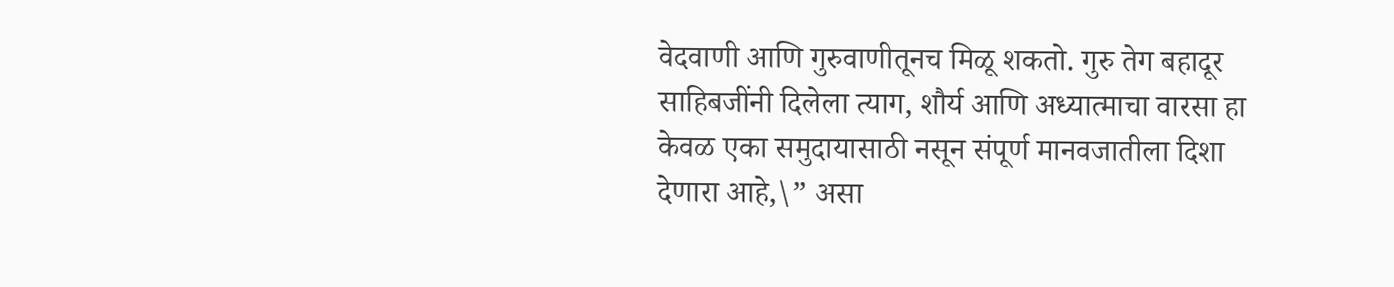वेदवाणी आणि गुरुवाणीतूनच मिळू शकतो. गुरु तेग बहादूर साहिबजींनी दिलेला त्याग, शौर्य आणि अध्यात्माचा वारसा हा केवळ एका समुदायासाठी नसून संपूर्ण मानवजातीला दिशा देणारा आहे,\” असा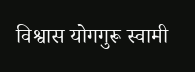विश्वास योगगुरू स्वामी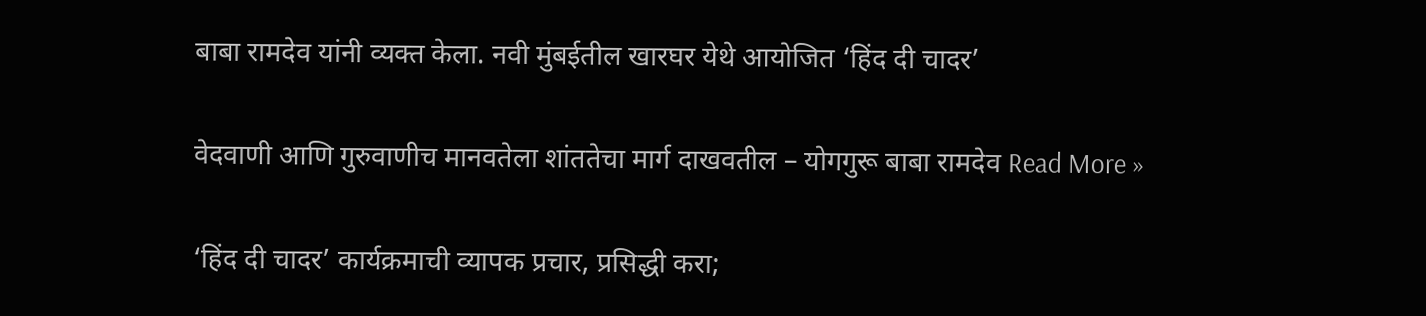बाबा रामदेव यांनी व्यक्त केला. नवी मुंबईतील खारघर येथे आयोजित ‘हिंद दी चादर’

वेदवाणी आणि गुरुवाणीच मानवतेला शांततेचा मार्ग दाखवतील – योगगुरू बाबा रामदेव Read More »

‘हिंद दी चादर’ कार्यक्रमाची व्यापक प्रचार, प्रसिद्धी करा;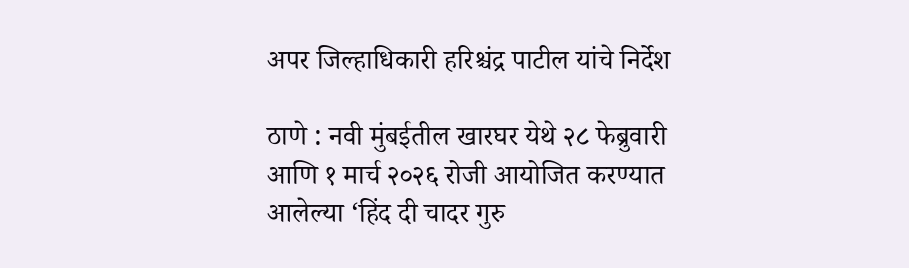अपर जिल्हाधिकारी हरिश्चंद्र पाटील यांचे निर्देश

ठाणे : नवी मुंबईतील खारघर येथे २८ फेब्रुवारी आणि १ मार्च २०२६ रोजी आयोजित करण्यात आलेल्या ‘हिंद दी चादर गुरु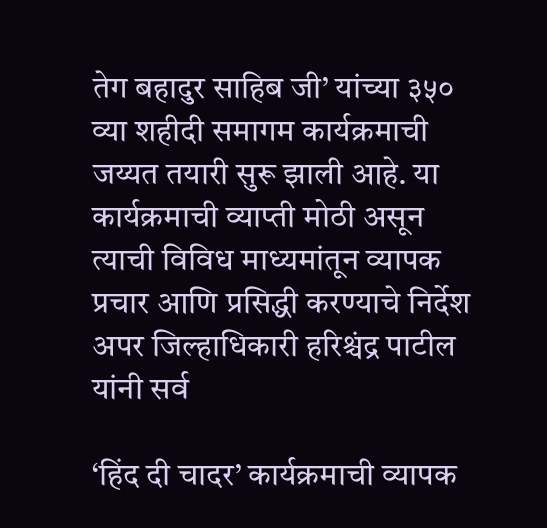तेग बहादुर साहिब जी’ यांच्या ३५० व्या शहीदी समागम कार्यक्रमाची जय्यत तयारी सुरू झाली आहे. या कार्यक्रमाची व्याप्ती मोठी असून त्याची विविध माध्यमांतून व्यापक प्रचार आणि प्रसिद्धी करण्याचे निर्देश अपर जिल्हाधिकारी हरिश्चंद्र पाटील यांनी सर्व

‘हिंद दी चादर’ कार्यक्रमाची व्यापक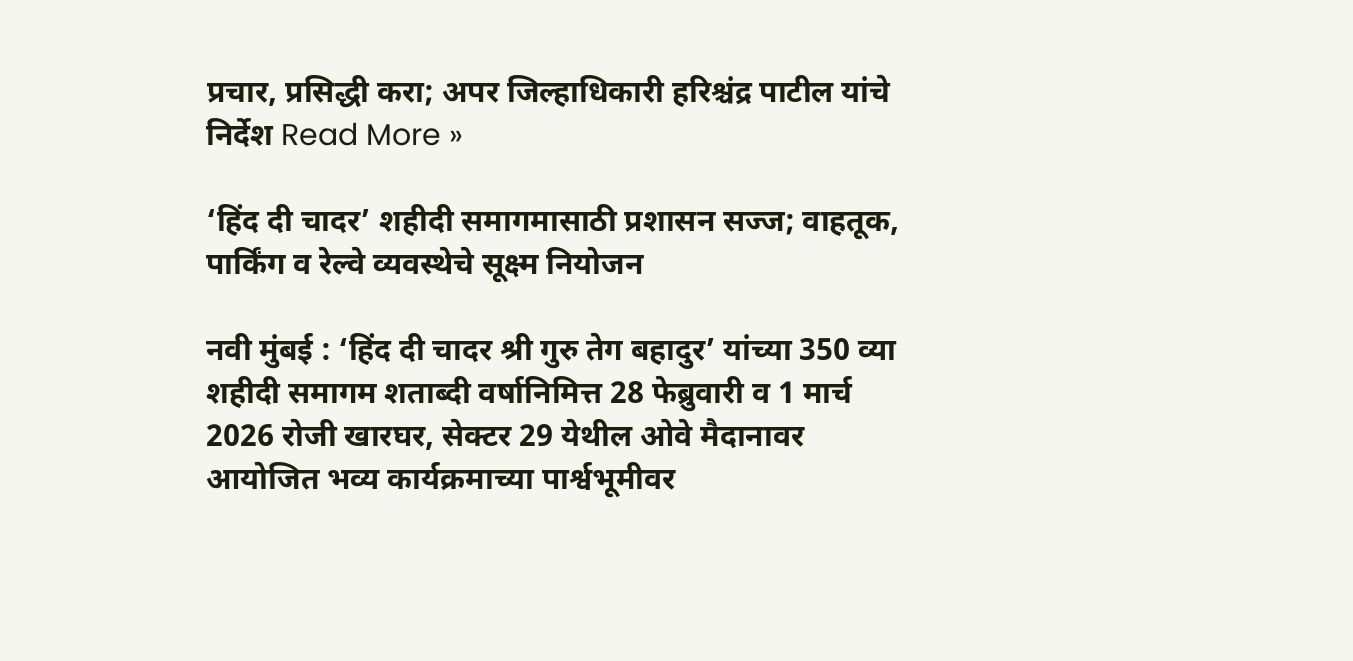प्रचार, प्रसिद्धी करा; अपर जिल्हाधिकारी हरिश्चंद्र पाटील यांचे निर्देश Read More »

‘हिंद दी चादर’ शहीदी समागमासाठी प्रशासन सज्ज; वाहतूक, पार्किंग व रेल्वे व्यवस्थेचे सूक्ष्म नियोजन

नवी मुंबई : ‘हिंद दी चादर श्री गुरु तेग बहादुर’ यांच्या 350 व्या शहीदी समागम शताब्दी वर्षानिमित्त 28 फेब्रुवारी व 1 मार्च 2026 रोजी खारघर, सेक्टर 29 येथील ओवे मैदानावर आयोजित भव्य कार्यक्रमाच्या पार्श्वभूमीवर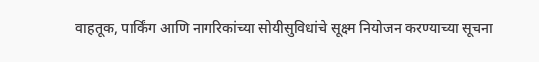वाहतूक, पार्किंग आणि नागरिकांच्या सोयीसुविधांचे सूक्ष्म नियोजन करण्याच्या सूचना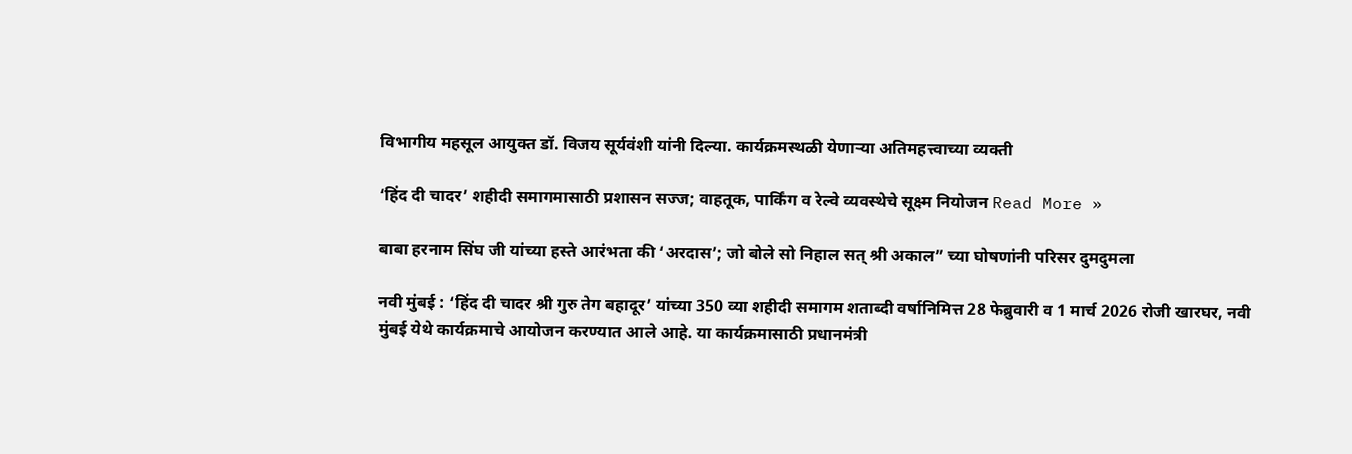विभागीय महसूल आयुक्त डॉ. विजय सूर्यवंशी यांनी दिल्या. कार्यक्रमस्थळी येणाऱ्या अतिमहत्त्वाच्या व्यक्ती

‘हिंद दी चादर’ शहीदी समागमासाठी प्रशासन सज्ज; वाहतूक, पार्किंग व रेल्वे व्यवस्थेचे सूक्ष्म नियोजन Read More »

बाबा हरनाम सिंघ जी यांच्या हस्ते आरंभता की ‘अरदास’; जो बोले सो निहाल सत् श्री अकाल” च्या घोषणांनी परिसर दुमदुमला

नवी मुंबई : ‘हिंद दी चादर श्री गुरु तेग बहादूर’ यांच्या 350 व्या शहीदी समागम शताब्दी वर्षानिमित्त 28 फेब्रुवारी व 1 मार्च 2026 रोजी खारघर, नवी मुंबई येथे कार्यक्रमाचे आयोजन करण्यात आले आहे. या कार्यक्रमासाठी प्रधानमंत्री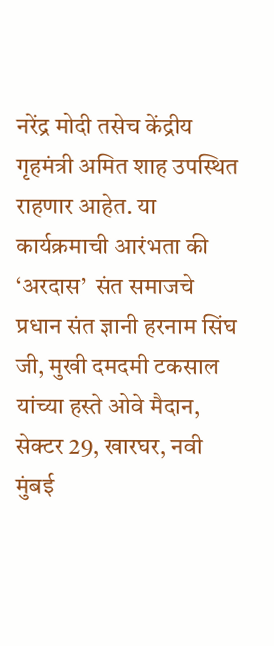नरेंद्र मोदी तसेच केंद्रीय गृहमंत्री अमित शाह उपस्थित राहणार आहेत. या कार्यक्रमाची आरंभता की ‘अरदास’  संत समाजचे प्रधान संत ज्ञानी हरनाम सिंघ जी, मुखी दमदमी टकसाल यांच्या हस्ते ओवे मैदान, सेक्टर 29, खारघर, नवी मुंबई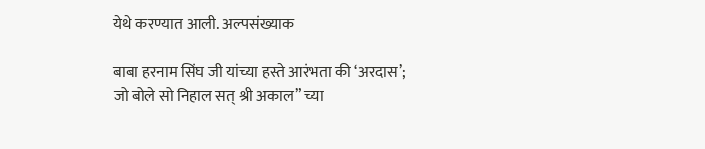येथे करण्यात आली. अल्पसंख्याक

बाबा हरनाम सिंघ जी यांच्या हस्ते आरंभता की ‘अरदास’; जो बोले सो निहाल सत् श्री अकाल” च्या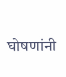घोषणांनी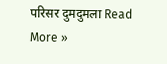परिसर दुमदुमला Read More »